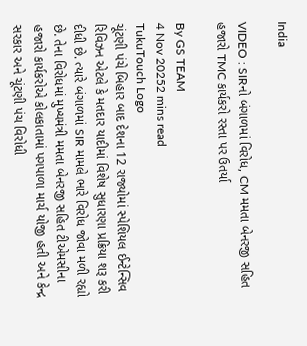India

VIDEO : SIRનો બંગાળમાં વિરોધ, CM મમતા બેનરજી સહિત હજારો TMC કાર્યકરો રસ્તા પર ઉતર્યા

By GS TEAM
4 Nov 20252 mins read
TukuTouch Logo
ચૂંટણી પંચે બિહાર બાદ દેશના 12 રાજ્યોમાં સ્પેશિયલ ઈન્ટેન્સિવ રિવિઝન એટલે કે મતદાર યાદીમાં વિશેષ સુધારણા પ્રક્રિયા શરૂ કરી દીધી છે. ત્યારે બંગાળમાં SIR મામલે ભારે વિરોધ જોવા મળી રહ્યો છે. તેના વિરોધમાં મુખ્યમંત્રી મમતા બેનરજી સહિત ટીએમસીના હજારો કાર્યકરોએ કોલકાતામાં પગપાળા માર્ચ યોજી હતી અને કેન્દ્ર સરકાર અને ચૂંટણી પંચ વિરોધી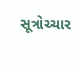સૂત્રોચ્ચાર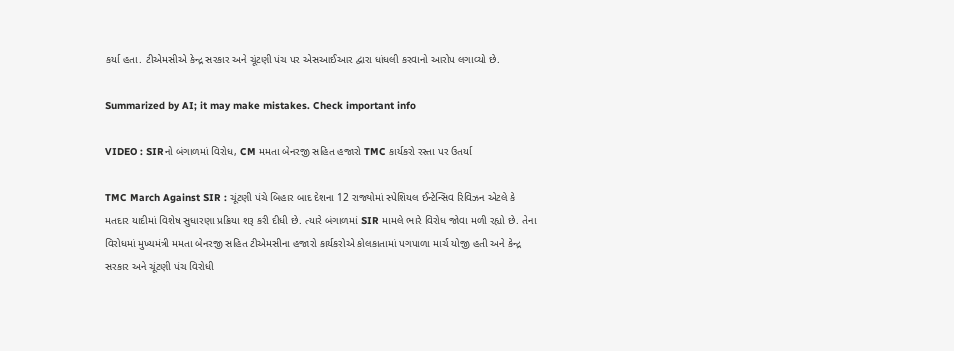કર્યા હતા. ટીએમસીએ કેન્દ્ર સરકાર અને ચૂંટણી પંચ પર એસઆઈઆર દ્વારા ધાંધલી કરવાનો આરોપ લગાવ્યો છે.

Summarized by AI; it may make mistakes. Check important info

VIDEO : SIRનો બંગાળમાં વિરોધ, CM મમતા બેનરજી સહિત હજારો TMC કાર્યકરો રસ્તા પર ઉતર્યા

TMC March Against SIR : ચૂંટણી પંચે બિહાર બાદ દેશના 12 રાજ્યોમાં સ્પેશિયલ ઈન્ટેન્સિવ રિવિઝન એટલે કે મતદાર યાદીમાં વિશેષ સુધારણા પ્રક્રિયા શરૂ કરી દીધી છે. ત્યારે બંગાળમાં SIR મામલે ભારે વિરોધ જોવા મળી રહ્યો છે. તેના વિરોધમાં મુખ્યમંત્રી મમતા બેનરજી સહિત ટીએમસીના હજારો કાર્યકરોએ કોલકાતામાં પગપાળા માર્ચ યોજી હતી અને કેન્દ્ર સરકાર અને ચૂંટણી પંચ વિરોધી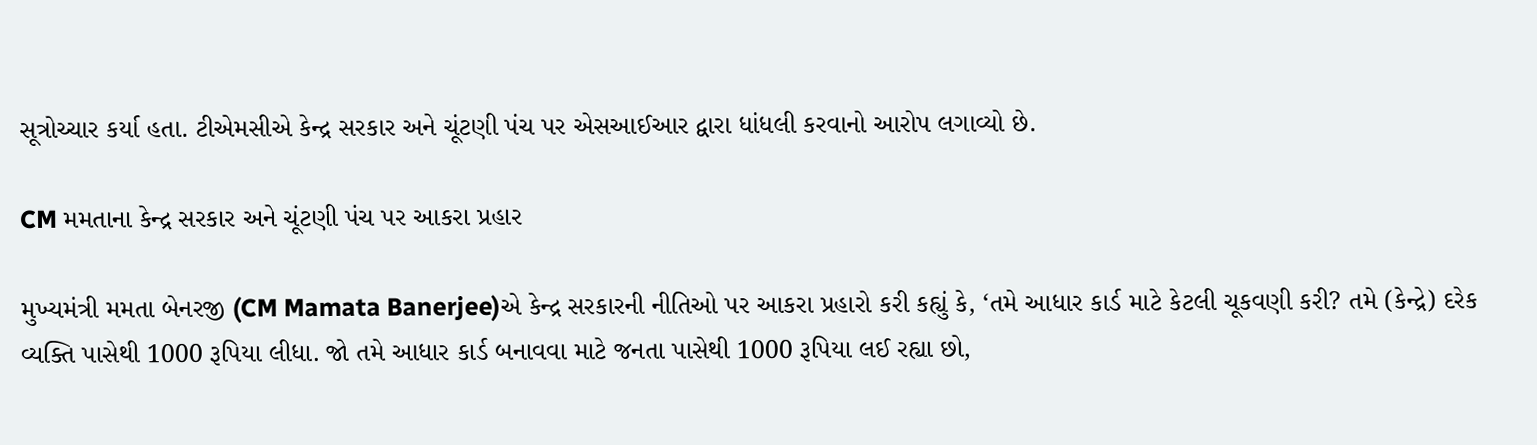સૂત્રોચ્ચાર કર્યા હતા. ટીએમસીએ કેન્દ્ર સરકાર અને ચૂંટણી પંચ પર એસઆઈઆર દ્વારા ધાંધલી કરવાનો આરોપ લગાવ્યો છે.

CM મમતાના કેન્દ્ર સરકાર અને ચૂંટણી પંચ પર આકરા પ્રહાર

મુખ્યમંત્રી મમતા બેનરજી (CM Mamata Banerjee)એ કેન્દ્ર સરકારની નીતિઓ પર આકરા પ્રહારો કરી કહ્યું કે, ‘તમે આધાર કાર્ડ માટે કેટલી ચૂકવણી કરી? તમે (કેન્દ્રે) દરેક વ્યક્તિ પાસેથી 1000 રૂપિયા લીધા. જો તમે આધાર કાર્ડ બનાવવા માટે જનતા પાસેથી 1000 રૂપિયા લઈ રહ્યા છો,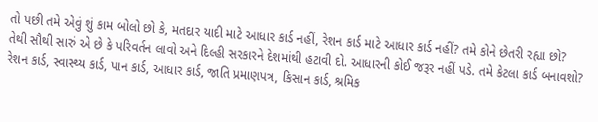તો પછી તમે એવું શું કામ બોલો છો કે, મતદાર યાદી માટે આધાર કાર્ડ નહીં, રેશન કાર્ડ માટે આધાર કાર્ડ નહીં? તમે કોને છેતરી રહ્યા છો? તેથી સૌથી સારું એ છે કે પરિવર્તન લાવો અને દિલ્હી સરકારને દેશમાંથી હટાવી દો. આધારની કોઈ જરૂર નહીં પડે. તમે કેટલા કાર્ડ બનાવશો? રેશન કાર્ડ, સ્વાસ્થ્ય કાર્ડ, પાન કાર્ડ, આધાર કાર્ડ, જાતિ પ્રમાણપત્ર, કિસાન કાર્ડ, શ્રમિક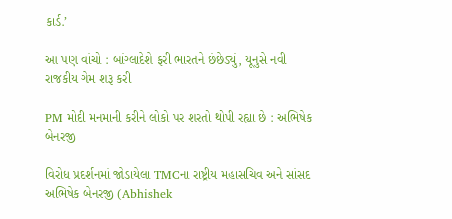કાર્ડ.’

આ પણ વાંચો : બાંગ્લાદેશે ફરી ભારતને છંછેડ્યું, યૂનુસે નવી રાજકીય ગેમ શરૂ કરી

PM મોદી મનમાની કરીને લોકો પર શરતો થોપી રહ્યા છે : અભિષેક બેનરજી

વિરોધ પ્રદર્શનમાં જોડાયેલા TMCના રાષ્ટ્રીય મહાસચિવ અને સાંસદ અભિષેક બેનરજી (Abhishek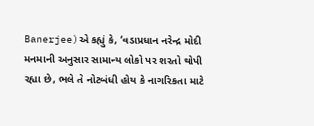Banerjee)એ કહ્યું કે, ‘વડાપ્રધાન નરેન્દ્ર મોદી મનમાની અનુસાર સામાન્ય લોકો પર શરતો થોપી રહ્યા છે, ભલે તે નોટબંધી હોય કે નાગરિકતા માટે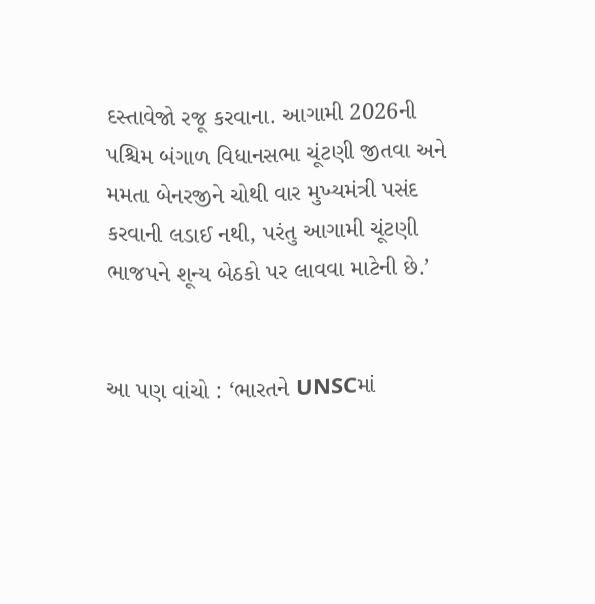દસ્તાવેજો રજૂ કરવાના. આગામી 2026ની પશ્ચિમ બંગાળ વિધાનસભા ચૂંટણી જીતવા અને મમતા બેનરજીને ચોથી વાર મુખ્યમંત્રી પસંદ કરવાની લડાઈ નથી, પરંતુ આગામી ચૂંટણી ભાજપને શૂન્ય બેઠકો પર લાવવા માટેની છે.’


આ પણ વાંચો : ‘ભારતને UNSCમાં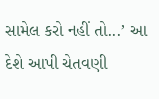સામેલ કરો નહીં તો...’ આ દેશે આપી ચેતવણી